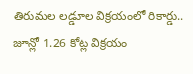తిరుమల లడ్డూల విక్రయంలో రికార్డు.. జూన్లో 1.26 కోట్ల విక్రయం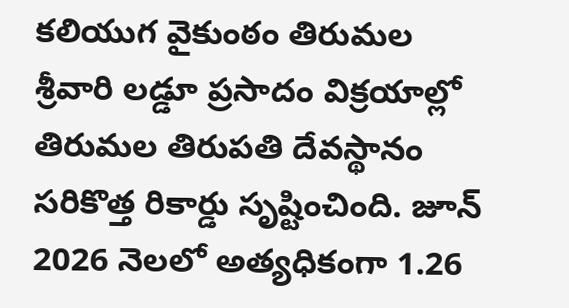కలియుగ వైకుంఠం తిరుమల శ్రీవారి లడ్డూ ప్రసాదం విక్రయాల్లో తిరుమల తిరుపతి దేవస్థానం సరికొత్త రికార్డు సృష్టించింది. జూన్ 2026 నెలలో అత్యధికంగా 1.26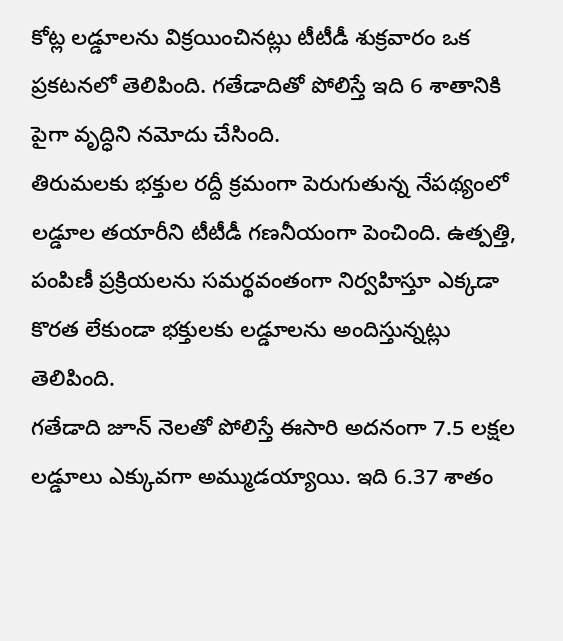కోట్ల లడ్డూలను విక్రయించినట్లు టీటీడీ శుక్రవారం ఒక ప్రకటనలో తెలిపింది. గతేడాదితో పోలిస్తే ఇది 6 శాతానికి పైగా వృద్ధిని నమోదు చేసింది.
తిరుమలకు భక్తుల రద్దీ క్రమంగా పెరుగుతున్న నేపథ్యంలో లడ్డూల తయారీని టీటీడీ గణనీయంగా పెంచింది. ఉత్పత్తి, పంపిణీ ప్రక్రియలను సమర్థవంతంగా నిర్వహిస్తూ ఎక్కడా కొరత లేకుండా భక్తులకు లడ్డూలను అందిస్తున్నట్లు తెలిపింది.
గతేడాది జూన్ నెలతో పోలిస్తే ఈసారి అదనంగా 7.5 లక్షల లడ్డూలు ఎక్కువగా అమ్ముడయ్యాయి. ఇది 6.37 శాతం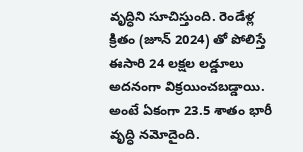వృద్ధిని సూచిస్తుంది. రెండేళ్ల క్రితం (జూన్ 2024) తో పోలిస్తే ఈసారి 24 లక్షల లడ్డూలు అదనంగా విక్రయించబడ్డాయి. అంటే ఏకంగా 23.5 శాతం భారీ వృద్ధి నమోదైంది.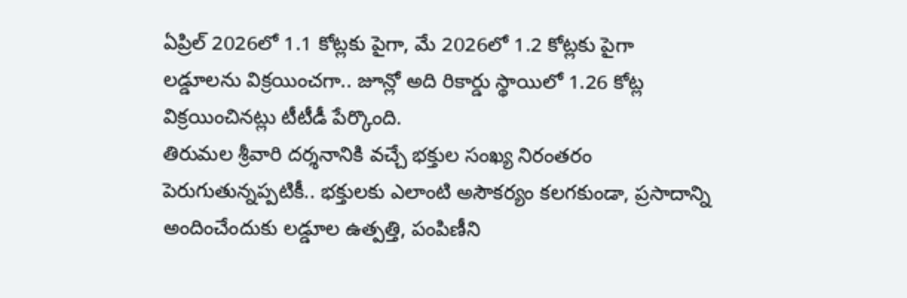ఏప్రిల్ 2026లో 1.1 కోట్లకు పైగా, మే 2026లో 1.2 కోట్లకు పైగా లడ్డూలను విక్రయించగా.. జూన్లో అది రికార్డు స్థాయిలో 1.26 కోట్ల విక్రయించినట్లు టీటీడీ పేర్కొంది.
తిరుమల శ్రీవారి దర్శనానికి వచ్చే భక్తుల సంఖ్య నిరంతరం పెరుగుతున్నప్పటికీ.. భక్తులకు ఎలాంటి అసౌకర్యం కలగకుండా, ప్రసాదాన్ని అందించేందుకు లడ్డూల ఉత్పత్తి, పంపిణీని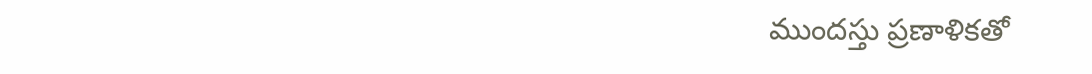ముందస్తు ప్రణాళికతో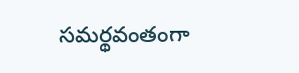సమర్థవంతంగా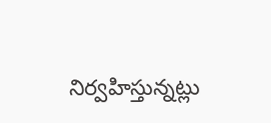నిర్వహిస్తున్నట్లు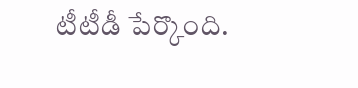టీటీడీ పేర్కొంది.